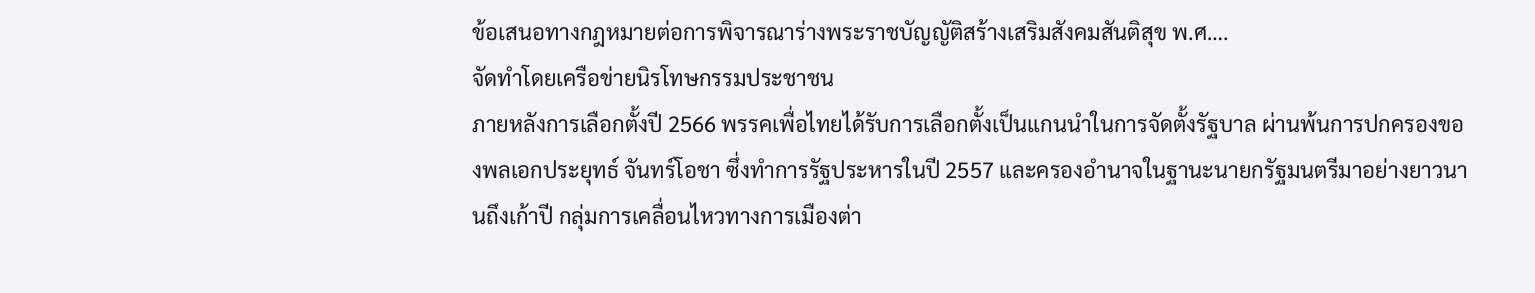ข้อเสนอทางกฎหมายต่อการพิจารณาร่างพระราชบัญญัติสร้างเสริมสังคมสันติสุข พ.ศ….
จัดทำโดยเครือข่ายนิรโทษกรรมประชาชน
ภายหลังการเลือกตั้งปี 2566 พรรคเพื่อไทยได้รับการเลือกตั้งเป็นแกนนำในการจัดตั้งรัฐบาล ผ่านพ้นการปกครองของพลเอกประยุทธ์ จันทร์โอชา ซึ่งทำการรัฐประหารในปี 2557 และครองอำนาจในฐานะนายกรัฐมนตรีมาอย่างยาวนานถึงเก้าปี กลุ่มการเคลื่อนไหวทางการเมืองต่า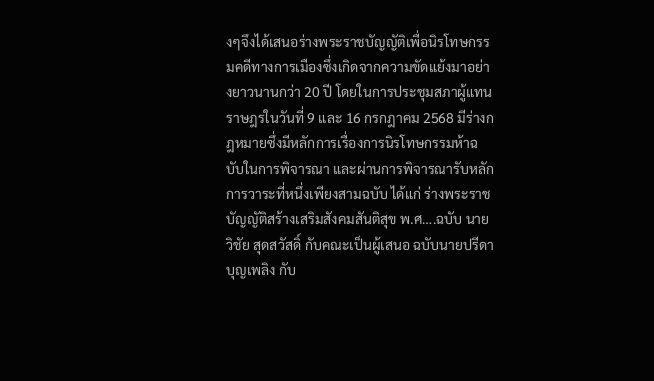งๆจึงได้เสนอร่างพระราชบัญญัติเพื่อนิรโทษกรรมคดีทางการเมืองซึ่งเกิดจากความขัดแย้งมาอย่างยาวนานกว่า 20 ปี โดยในการประชุมสภาผู้แทนราษฎรในวันที่ 9 และ 16 กรกฎาคม 2568 มีร่างกฎหมายซึ่งมีหลักการเรื่องการนิรโทษกรรมห้าฉบับในการพิจารณา และผ่านการพิจารณารับหลักการวาระที่หนึ่งเพียงสามฉบับ ได้แก่ ร่างพระราชบัญญัติสร้างเสริมสังคมสันติสุข พ.ศ….ฉบับ นายวิชัย สุดสวัสดิ์ กับคณะเป็นผู้เสนอ ฉบับนายปรีดา บุญเพลิง กับ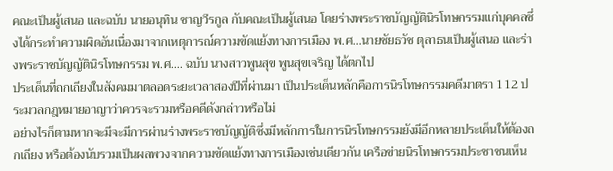คณะเป็นผู้เสนอ และฉบับ นายอนุทิน ชาญวีรกูล กับคณะเป็นผู้เสนอ โดยร่างพระราชบัญญัตินิรโทษกรรมแก่บุคคลซึ่งได้กระทำความผิดอันเนื่องมาจากเหตุการณ์ความขัดแย้งทางการเมือง พ.ศ…นายชัยธวัช ตุลาธนเป็นผู้เสนอ และร่างพระราชบัญญัตินิรโทษกรรม พ.ศ…. ฉบับ นางสาวพูนสุข พูนสุขเจริญ ได้ตกไป
ประเด็นที่ถกเถียงในสังคมมาตลอดระยะเวลาสองปีที่ผ่านมา เป็นประเด็นหลักคือการนิรโทษกรรมคดีมาตรา 112 ประมวลกฎหมายอาญาว่าควรจะรวมหรือคดีดังกล่าวหรือไม่
อย่างไรก็ตามหากจะมีจะมีการผ่านร่างพระราชบัญญัติซึ่งมีหลักการในการนิรโทษกรรมยังมีอีกหลายประเด็นให้ต้องถกเถียง หรือต้องนับรวมเป็นผลพวงจากความขัดแย้งทางการเมืองเช่นเดียวกัน เครือข่ายนิรโทษกรรมประชาชนเห็น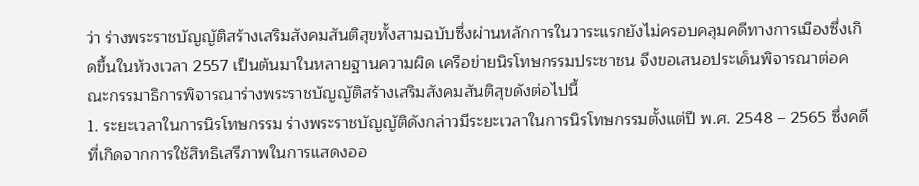ว่า ร่างพระราชบัญญัติสร้างเสริมสังคมสันติสุขทั้งสามฉบับซึ่งผ่านหลักการในวาระแรกยังไม่ครอบคลุมคดีทางการเมืองซึ่งเกิดขึ้นในห้วงเวลา 2557 เป็นต้นมาในหลายฐานความผิด เครือข่ายนิรโทษกรรมประชาชน จึงขอเสนอประเด็นพิจารณาต่อคณะกรรมาธิการพิจารณาร่างพระราชบัญญัติสร้างเสริมสังคมสันติสุขดังต่อไปนี้
1. ระยะเวลาในการนิรโทษกรรม ร่างพระราชบัญญัติดังกล่าวมีระยะเวลาในการนิรโทษกรรมตั้งแต่ปี พ.ศ. 2548 – 2565 ซึ่งคดีที่เกิดจากการใช้สิทธิเสรีภาพในการแสดงออ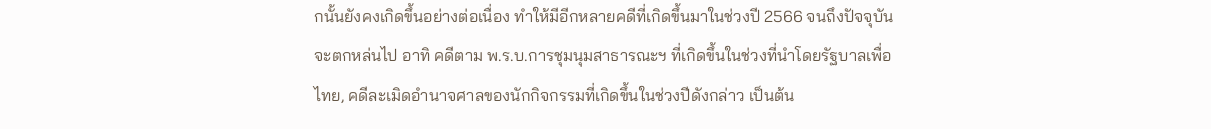กนั้นยังคงเกิดขึ้นอย่างต่อเนื่อง ทำให้มีอีกหลายคดีที่เกิดขึ้นมาในช่วงปี 2566 จนถึงปัจจุบัน จะตกหล่นไป อาทิ คดีตาม พ.ร.บ.การชุมนุมสาธารณะฯ ที่เกิดขึ้นในช่วงที่นำโดยรัฐบาลเพื่อไทย, คดีละเมิดอำนาจศาลของนักกิจกรรมที่เกิดขึ้นในช่วงปีดังกล่าว เป็นต้น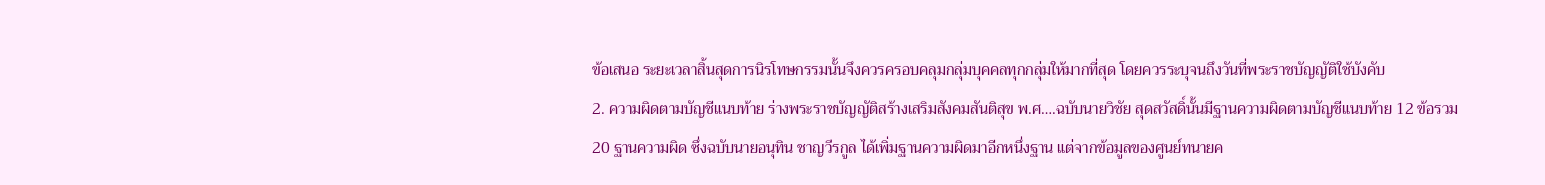ข้อเสนอ ระยะเวลาสิ้นสุดการนิรโทษกรรมนั้นจึงควรครอบคลุมกลุ่มบุคคลทุกกลุ่มให้มากที่สุด โดยควรระบุจนถึงวันที่พระราชบัญญัติใช้บังคับ
2. ความผิดตามบัญชีแนบท้าย ร่างพระราชบัญญัติสร้างเสริมสังคมสันติสุข พ.ศ….ฉบับนายวิชัย สุดสวัสดิ์นั้นมีฐานความผิดตามบัญชีแนบท้าย 12 ข้อรวม 20 ฐานความผิด ซึ่งฉบับนายอนุทิน ชาญวีรกูล ได้เพิ่มฐานความผิดมาอีกหนึ่งฐาน แต่จากข้อมูลของศูนย์ทนายค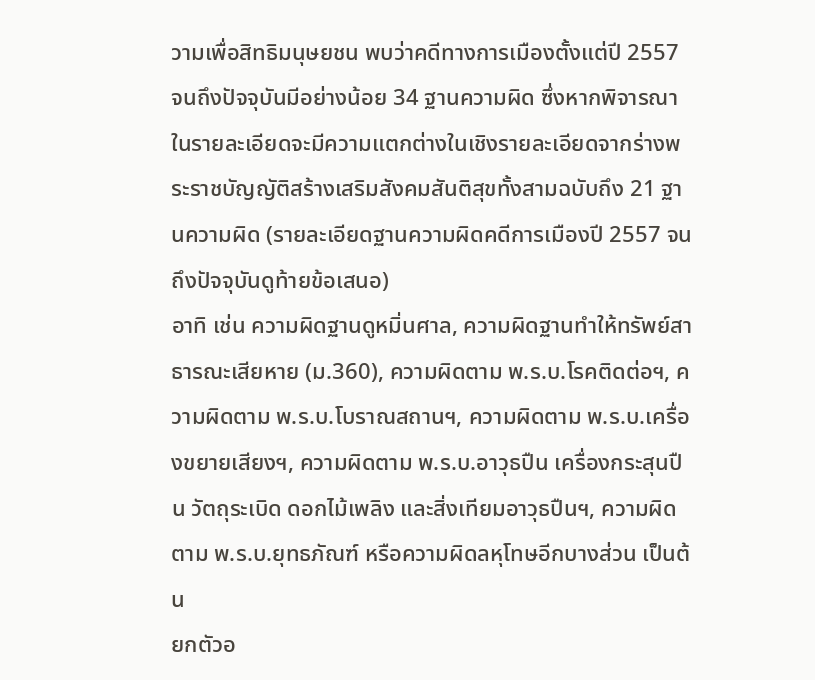วามเพื่อสิทธิมนุษยชน พบว่าคดีทางการเมืองตั้งแต่ปี 2557 จนถึงปัจจุบันมีอย่างน้อย 34 ฐานความผิด ซึ่งหากพิจารณาในรายละเอียดจะมีความแตกต่างในเชิงรายละเอียดจากร่างพระราชบัญญัติสร้างเสริมสังคมสันติสุขทั้งสามฉบับถึง 21 ฐานความผิด (รายละเอียดฐานความผิดคดีการเมืองปี 2557 จนถึงปัจจุบันดูท้ายข้อเสนอ)
อาทิ เช่น ความผิดฐานดูหมิ่นศาล, ความผิดฐานทำให้ทรัพย์สาธารณะเสียหาย (ม.360), ความผิดตาม พ.ร.บ.โรคติดต่อฯ, ความผิดตาม พ.ร.บ.โบราณสถานฯ, ความผิดตาม พ.ร.บ.เครื่องขยายเสียงฯ, ความผิดตาม พ.ร.บ.อาวุธปืน เครื่องกระสุนปืน วัตถุระเบิด ดอกไม้เพลิง และสิ่งเทียมอาวุธปืนฯ, ความผิดตาม พ.ร.บ.ยุทธภัณฑ์ หรือความผิดลหุโทษอีกบางส่วน เป็นต้น
ยกตัวอ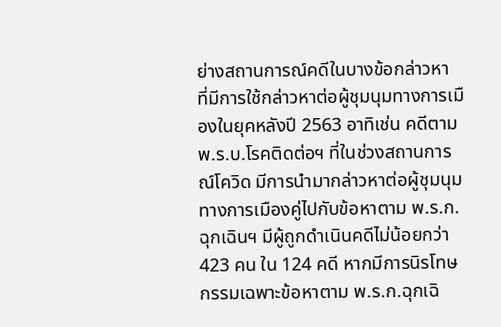ย่างสถานการณ์คดีในบางข้อกล่าวหา ที่มีการใช้กล่าวหาต่อผู้ชุมนุมทางการเมืองในยุคหลังปี 2563 อาทิเช่น คดีตาม พ.ร.บ.โรคติดต่อฯ ที่ในช่วงสถานการณ์โควิด มีการนำมากล่าวหาต่อผู้ชุมนุมทางการเมืองคู่ไปกับข้อหาตาม พ.ร.ก.ฉุกเฉินฯ มีผู้ถูกดำเนินคดีไม่น้อยกว่า 423 คน ใน 124 คดี หากมีการนิรโทษกรรมเฉพาะข้อหาตาม พ.ร.ก.ฉุกเฉิ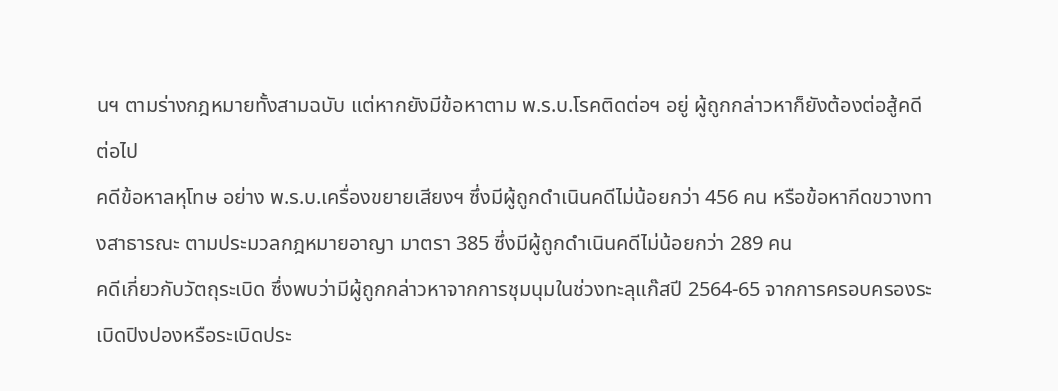นฯ ตามร่างกฎหมายทั้งสามฉบับ แต่หากยังมีข้อหาตาม พ.ร.บ.โรคติดต่อฯ อยู่ ผู้ถูกกล่าวหาก็ยังต้องต่อสู้คดีต่อไป
คดีข้อหาลหุโทษ อย่าง พ.ร.บ.เครื่องขยายเสียงฯ ซึ่งมีผู้ถูกดำเนินคดีไม่น้อยกว่า 456 คน หรือข้อหากีดขวางทางสาธารณะ ตามประมวลกฎหมายอาญา มาตรา 385 ซึ่งมีผู้ถูกดำเนินคดีไม่น้อยกว่า 289 คน
คดีเกี่ยวกับวัตถุระเบิด ซึ่งพบว่ามีผู้ถูกกล่าวหาจากการชุมนุมในช่วงทะลุแก๊สปี 2564-65 จากการครอบครองระเบิดปิงปองหรือระเบิดประ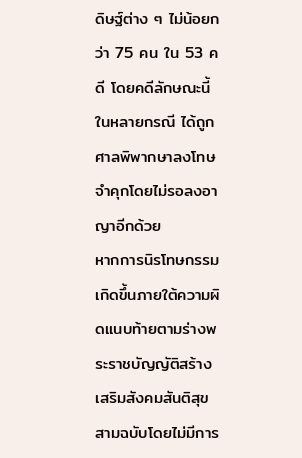ดิษฐ์ต่าง ๆ ไม่น้อยกว่า 75 คน ใน 53 คดี โดยคดีลักษณะนี้ในหลายกรณี ได้ถูกศาลพิพากษาลงโทษจำคุกโดยไม่รอลงอาญาอีกด้วย
หากการนิรโทษกรรมเกิดขึ้นภายใต้ความผิดแนบท้ายตามร่างพระราชบัญญัติสร้างเสริมสังคมสันติสุขสามฉบับโดยไม่มีการ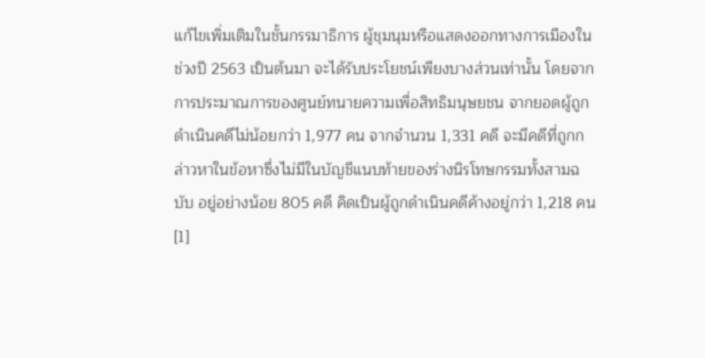แก้ไขเพิ่มเติมในชั้นกรรมาธิการ ผู้ชุมนุมหรือแสดงออกทางการเมืองในช่วงปี 2563 เป็นต้นมา จะได้รับประโยชน์เพียงบางส่วนเท่านั้น โดยจากการประมาณการของศูนย์ทนายความเพื่อสิทธิมนุษยชน จากยอดผู้ถูกดำเนินคดีไม่น้อยกว่า 1,977 คน จากจำนวน 1,331 คดี จะมีคดีที่ถูกกล่าวหาในข้อหาซึ่งไม่มีในบัญชีแนบท้ายของร่างนิรโทษกรรมทั้งสามฉบับ อยู่อย่างน้อย 805 คดี คิดเป็นผู้ถูกดำเนินคดีค้างอยู่กว่า 1,218 คน[1]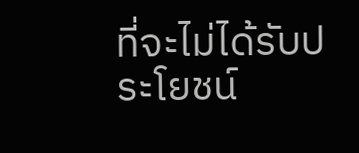ที่จะไม่ได้รับประโยชน์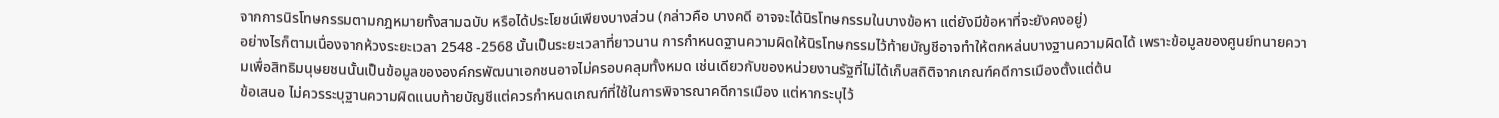จากการนิรโทษกรรมตามกฎหมายทั้งสามฉบับ หรือได้ประโยชน์เพียงบางส่วน (กล่าวคือ บางคดี อาจจะได้นิรโทษกรรมในบางข้อหา แต่ยังมีข้อหาที่จะยังคงอยู่)
อย่างไรก็ตามเนื่องจากห้วงระยะเวลา 2548 -2568 นั้นเป็นระยะเวลาที่ยาวนาน การกำหนดฐานความผิดให้นิรโทษกรรมไว้ท้ายบัญชีอาจทำให้ตกหล่นบางฐานความผิดได้ เพราะข้อมูลของศูนย์ทนายความเพื่อสิทธิมนุษยชนนั้นเป็นข้อมูลขององค์กรพัฒนาเอกชนอาจไม่ครอบคลุมทั้งหมด เช่นเดียวกับของหน่วยงานรัฐที่ไม่ได้เก็บสถิติจากเกณฑ์คดีการเมืองตั้งแต่ต้น
ข้อเสนอ ไม่ควรระบุฐานความผิดแนบท้ายบัญชีแต่ควรกำหนดเกณฑ์ที่ใช้ในการพิจารณาคดีการเมือง แต่หากระบุไว้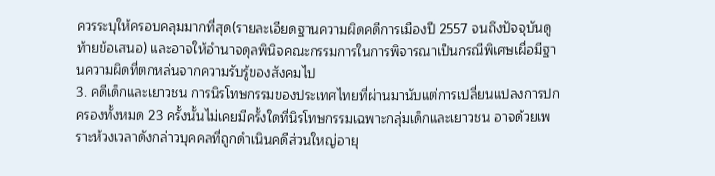ควรระบุให้ครอบคลุมมากที่สุด(รายละเอียดฐานความผิดคดีการเมืองปี 2557 จนถึงปัจจุบันดูท้ายข้อเสนอ) และอาจให้อำนาจดุลพินิจคณะกรรมการในการพิจารณาเป็นกรณีพิเศษเผื่อมีฐานความผิดที่ตกหล่นจากความรับรู้ของสังคมไป
3. คดีเด็กและเยาวชน การนิรโทษกรรมของประเทศไทยที่ผ่านมานับแต่การเปลี่ยนแปลงการปกครองทั้งหมด 23 ครั้งนั้นไม่เคยมีครั้งใดที่นิรโทษกรรมเฉพาะกลุ่มเด็กและเยาวชน อาจด้วยเพราะห้วงเวลาดังกล่าวบุคคลที่ถูกดำเนินคดีส่วนใหญ่อายุ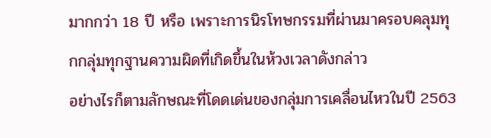มากกว่า 18 ปี หรือ เพราะการนิรโทษกรรมที่ผ่านมาครอบคลุมทุกกลุ่มทุกฐานความผิดที่เกิดขึ้นในห้วงเวลาดังกล่าว
อย่างไรก็ตามลักษณะที่โดดเด่นของกลุ่มการเคลื่อนไหวในปี 2563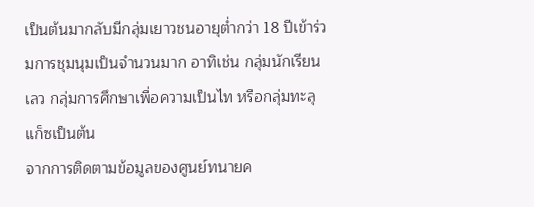เป็นต้นมากลับมีกลุ่มเยาวชนอายุต่ำกว่า 18 ปีเข้าร่วมการชุมนุมเป็นจำนวนมาก อาทิเช่น กลุ่มนักเรียนเลว กลุ่มการศึกษาเพื่อความเป็นไท หรือกลุ่มทะลุแก็ซเป็นต้น
จากการติดตามข้อมูลของศูนย์ทนายค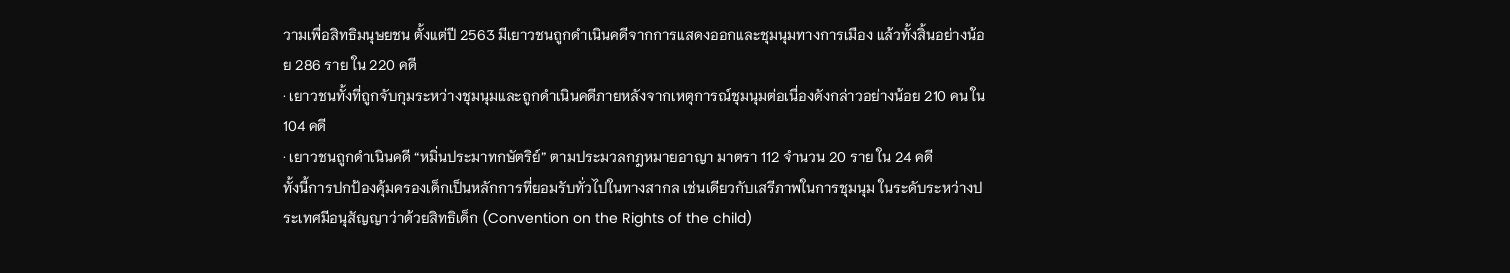วามเพื่อสิทธิมนุษยชน ตั้งแต่ปี 2563 มีเยาวชนถูกดำเนินคดีจากการแสดงออกและชุมนุมทางการเมือง แล้วทั้งสิ้นอย่างน้อย 286 ราย ใน 220 คดี
· เยาวชนทั้งที่ถูกจับกุมระหว่างชุมนุมและถูกดำเนินคดีภายหลังจากเหตุการณ์ชุมนุมต่อเนื่องดังกล่าวอย่างน้อย 210 คน ใน 104 คดี
· เยาวชนถูกดำเนินคดี “หมิ่นประมาทกษัตริย์” ตามประมวลกฎหมายอาญา มาตรา 112 จำนวน 20 ราย ใน 24 คดี
ทั้งนี้การปกป้องคุ้มครองเด็กเป็นหลักการที่ยอมรับทั่วไปในทางสากล เช่นเดียวกับเสรีภาพในการชุมนุม ในระดับระหว่างประเทศมีอนุสัญญาว่าด้วยสิทธิเด็ก (Convention on the Rights of the child)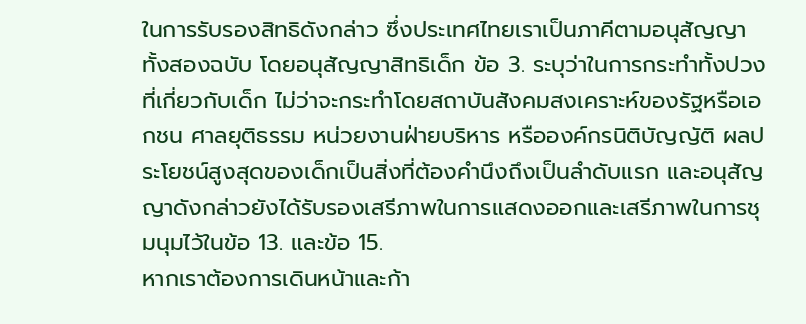ในการรับรองสิทธิดังกล่าว ซึ่งประเทศไทยเราเป็นภาคีตามอนุสัญญาทั้งสองฉบับ โดยอนุสัญญาสิทธิเด็ก ข้อ 3. ระบุว่าในการกระทำทั้งปวงที่เกี่ยวกับเด็ก ไม่ว่าจะกระทำโดยสถาบันสังคมสงเคราะห์ของรัฐหรือเอกชน ศาลยุติธรรม หน่วยงานฝ่ายบริหาร หรือองค์กรนิติบัญญัติ ผลประโยชน์สูงสุดของเด็กเป็นสิ่งที่ต้องคำนึงถึงเป็นลำดับแรก และอนุสัญญาดังกล่าวยังได้รับรองเสรีภาพในการแสดงออกและเสรีภาพในการชุมนุมไว้ในข้อ 13. และข้อ 15.
หากเราต้องการเดินหน้าและก้า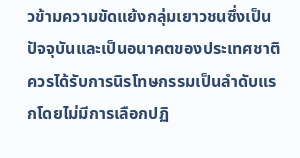วข้ามความขัดแย้งกลุ่มเยาวชนซึ่งเป็นปัจจุบันและเป็นอนาคตของประเทศชาติควรได้รับการนิรโทษกรรมเป็นลำดับแรกโดยไม่มีการเลือกปฏิ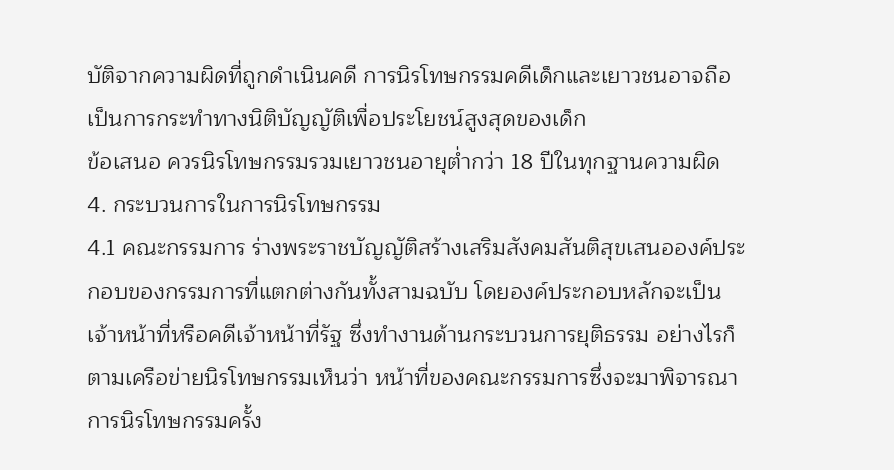บัติจากความผิดที่ถูกดำเนินคดี การนิรโทษกรรมคดีเด็กและเยาวชนอาจถือเป็นการกระทำทางนิติบัญญัติเพื่อประโยชน์สูงสุดของเด็ก
ข้อเสนอ ควรนิรโทษกรรมรวมเยาวชนอายุต่ำกว่า 18 ปีในทุกฐานความผิด
4. กระบวนการในการนิรโทษกรรม
4.1 คณะกรรมการ ร่างพระราชบัญญัติสร้างเสริมสังคมสันติสุขเสนอองค์ประกอบของกรรมการที่แตกต่างกันทั้งสามฉบับ โดยองค์ประกอบหลักจะเป็นเจ้าหน้าที่หรือคดีเจ้าหน้าที่รัฐ ซึ่งทำงานด้านกระบวนการยุติธรรม อย่างไรก็ตามเครือข่ายนิรโทษกรรมเห็นว่า หน้าที่ของคณะกรรมการซึ่งจะมาพิจารณาการนิรโทษกรรมครั้ง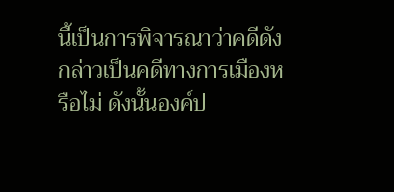นี้เป็นการพิจารณาว่าคดีดังกล่าวเป็นคดีทางการเมืองหรือไม่ ดังนั้นองค์ป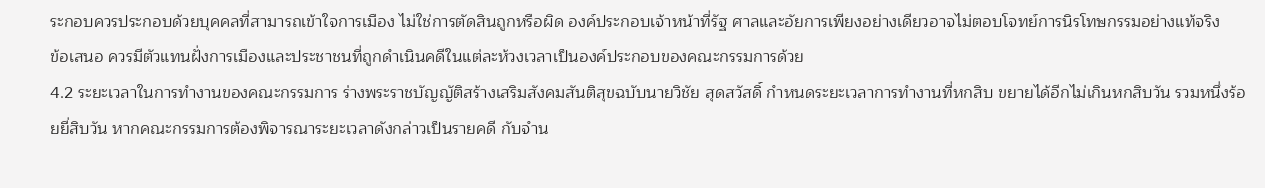ระกอบควรประกอบด้วยบุคคลที่สามารถเข้าใจการเมือง ไม่ใช่การตัดสินถูกหรือผิด องค์ประกอบเจ้าหน้าที่รัฐ ศาลและอัยการเพียงอย่างเดียวอาจไม่ตอบโจทย์การนิรโทษกรรมอย่างแท้จริง
ข้อเสนอ ควรมีตัวแทนฝั่งการเมืองและประชาชนที่ถูกดำเนินคดีในแต่ละห้วงเวลาเป็นองค์ประกอบของคณะกรรมการด้วย
4.2 ระยะเวลาในการทำงานของคณะกรรมการ ร่างพระราชบัญญัติสร้างเสริมสังคมสันติสุขฉบับนายวิชัย สุดสวัสดิ์ กำหนดระยะเวลาการทำงานที่หกสิบ ขยายได้อีกไม่เกินหกสิบวัน รวมหนึ่งร้อยยี่สิบวัน หากคณะกรรมการต้องพิจารณาระยะเวลาดังกล่าวเป็นรายคดี กับจำน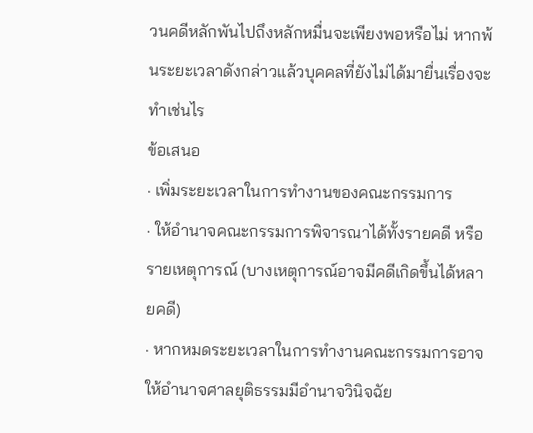วนคดีหลักพันไปถึงหลักหมื่นจะเพียงพอหรือไม่ หากพ้นระยะเวลาดังกล่าวแล้วบุคคลที่ยังไม่ได้มายื่นเรื่องจะทำเช่นไร
ข้อเสนอ
· เพิ่มระยะเวลาในการทำงานของคณะกรรมการ
· ให้อำนาจคณะกรรมการพิจารณาได้ทั้งรายคดี หรือ รายเหตุการณ์ (บางเหตุการณ์อาจมีคดีเกิดขึ้นได้หลายคดี)
· หากหมดระยะเวลาในการทำงานคณะกรรมการอาจให้อำนาจศาลยุติธรรมมีอำนาจวินิจฉัย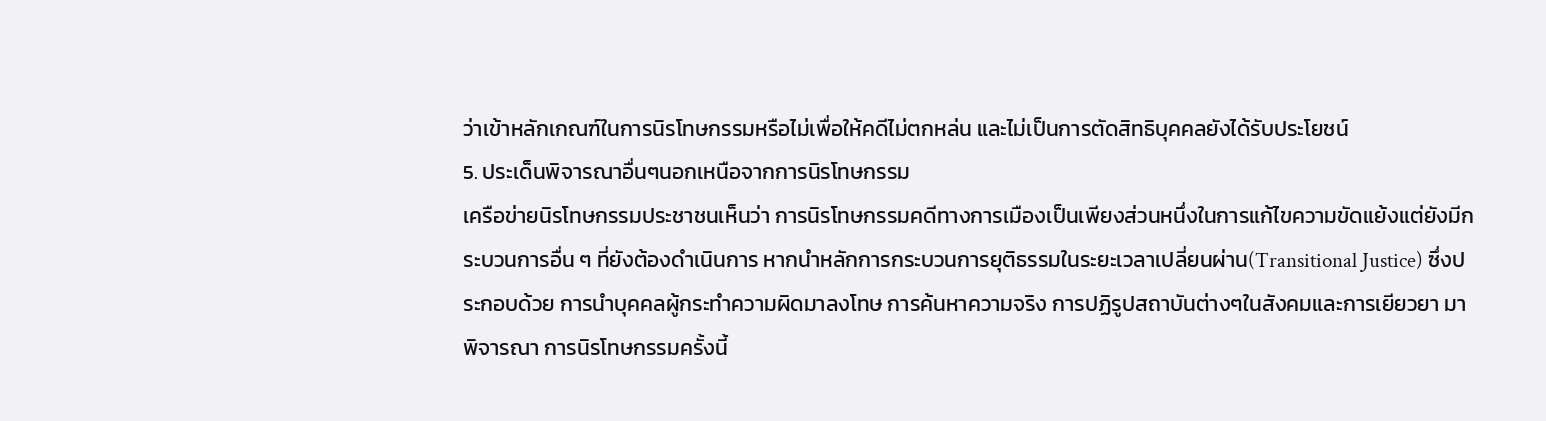ว่าเข้าหลักเกณฑ์ในการนิรโทษกรรมหรือไม่เพื่อให้คดีไม่ตกหล่น และไม่เป็นการตัดสิทธิบุคคลยังได้รับประโยชน์
5. ประเด็นพิจารณาอื่นๆนอกเหนือจากการนิรโทษกรรม
เครือข่ายนิรโทษกรรมประชาชนเห็นว่า การนิรโทษกรรมคดีทางการเมืองเป็นเพียงส่วนหนึ่งในการแก้ไขความขัดแย้งแต่ยังมีกระบวนการอื่น ๆ ที่ยังต้องดำเนินการ หากนำหลักการกระบวนการยุติธรรมในระยะเวลาเปลี่ยนผ่าน(Transitional Justice) ซึ่งประกอบด้วย การนำบุคคลผู้กระทำความผิดมาลงโทษ การค้นหาความจริง การปฏิรูปสถาบันต่างๆในสังคมและการเยียวยา มาพิจารณา การนิรโทษกรรมครั้งนี้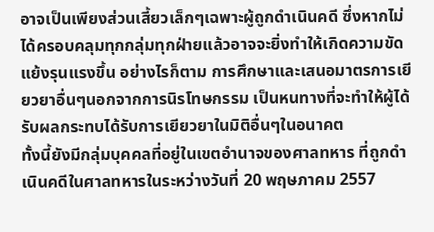อาจเป็นเพียงส่วนเสี้ยวเล็กๆเฉพาะผู้ถูกดำเนินคดี ซึ่งหากไม่ได้ครอบคลุมทุกกลุ่มทุกฝ่ายแล้วอาจจะยิ่งทำให้เกิดความขัดแย้งรุนแรงขึ้น อย่างไรก็ตาม การศึกษาและเสนอมาตรการเยียวยาอื่นๆนอกจากการนิรโทษกรรม เป็นหนทางที่จะทำให้ผู้ได้รับผลกระทบได้รับการเยียวยาในมิติอื่นๆในอนาคต
ทั้งนี้ยังมีกลุ่มบุคคลที่อยู่ในเขตอำนาจของศาลทหาร ที่ถูกดำเนินคดีในศาลทหารในระหว่างวันที่ 20 พฤษภาคม 2557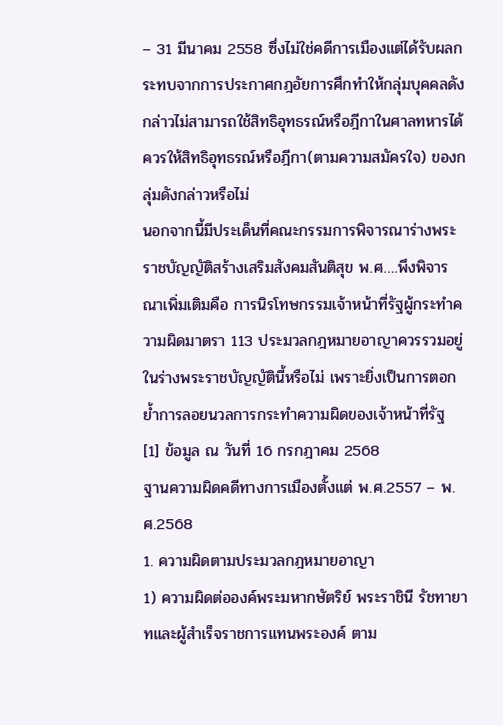– 31 มีนาคม 2558 ซึ่งไม่ใช่คดีการเมืองแต่ได้รับผลกระทบจากการประกาศกฎอัยการศึกทำให้กลุ่มบุคคลดังกล่าวไม่สามารถใช้สิทธิอุทธรณ์หรือฎีกาในศาลทหารได้ ควรให้สิทธิอุทธรณ์หรือฎีกา(ตามความสมัครใจ) ของกลุ่มดังกล่าวหรือไม่
นอกจากนี้มีประเด็นที่คณะกรรมการพิจารณาร่างพระราชบัญญัติสร้างเสริมสังคมสันติสุข พ.ศ….พึงพิจารณาเพิ่มเติมคือ การนิรโทษกรรมเจ้าหน้าที่รัฐผู้กระทำความผิดมาตรา 113 ประมวลกฎหมายอาญาควรรวมอยู่ในร่างพระราชบัญญัตินี้หรือไม่ เพราะยิ่งเป็นการตอกย้ำการลอยนวลการกระทำความผิดของเจ้าหน้าที่รัฐ
[1] ข้อมูล ณ วันที่ 16 กรกฎาคม 2568
ฐานความผิดคดีทางการเมืองตั้งแต่ พ.ศ.2557 – พ.ศ.2568
1. ความผิดตามประมวลกฎหมายอาญา
1) ความผิดต่อองค์พระมหากษัตริย์ พระราชินี รัชทายาทและผู้สำเร็จราชการแทนพระองค์ ตาม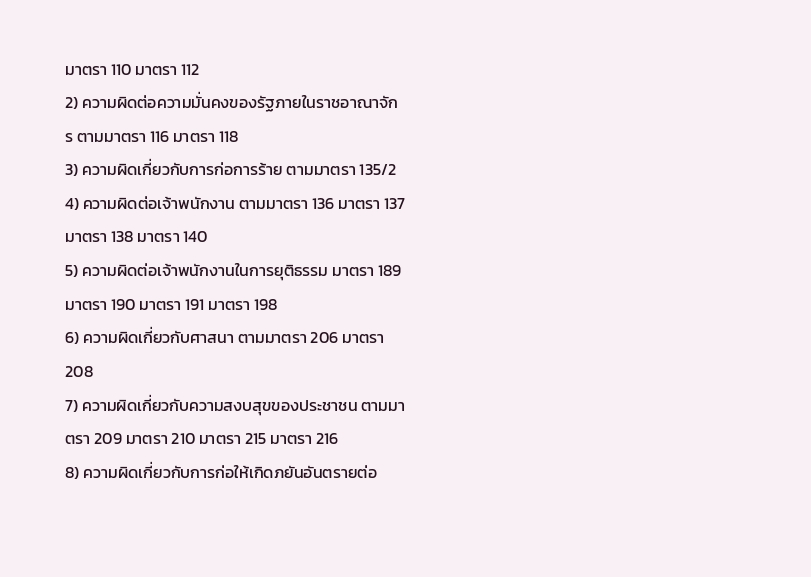มาตรา 110 มาตรา 112
2) ความผิดต่อความมั่นคงของรัฐภายในราชอาณาจักร ตามมาตรา 116 มาตรา 118
3) ความผิดเกี่ยวกับการก่อการร้าย ตามมาตรา 135/2
4) ความผิดต่อเจ้าพนักงาน ตามมาตรา 136 มาตรา 137 มาตรา 138 มาตรา 140
5) ความผิดต่อเจ้าพนักงานในการยุติธรรม มาตรา 189 มาตรา 190 มาตรา 191 มาตรา 198
6) ความผิดเกี่ยวกับศาสนา ตามมาตรา 206 มาตรา 208
7) ความผิดเกี่ยวกับความสงบสุขของประชาชน ตามมาตรา 209 มาตรา 210 มาตรา 215 มาตรา 216
8) ความผิดเกี่ยวกับการก่อให้เกิดภยันอันตรายต่อ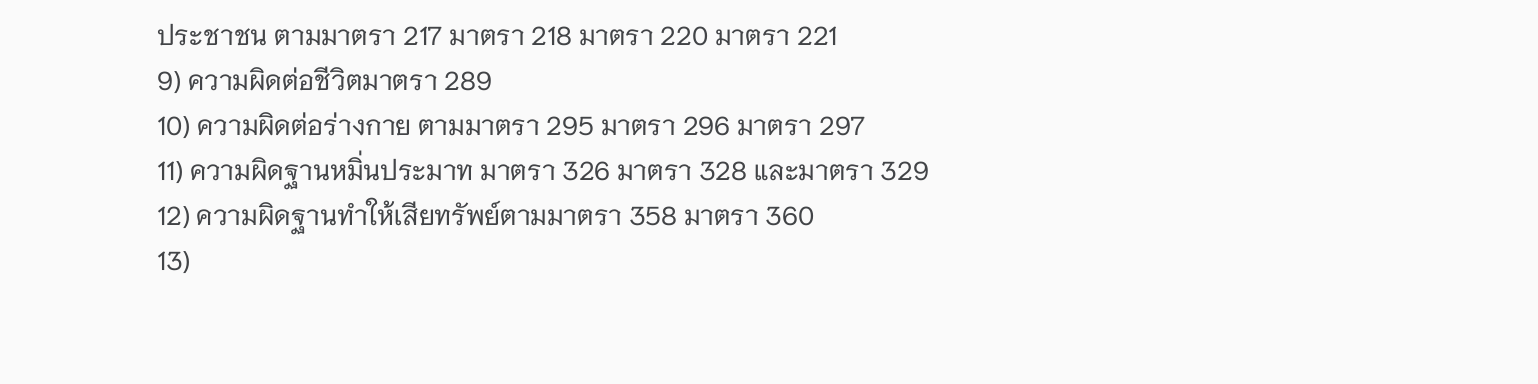ประชาชน ตามมาตรา 217 มาตรา 218 มาตรา 220 มาตรา 221
9) ความผิดต่อชีวิตมาตรา 289
10) ความผิดต่อร่างกาย ตามมาตรา 295 มาตรา 296 มาตรา 297
11) ความผิดฐานหมิ่นประมาท มาตรา 326 มาตรา 328 และมาตรา 329
12) ความผิดฐานทำให้เสียทรัพย์ตามมาตรา 358 มาตรา 360
13)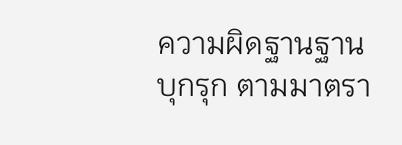ความผิดฐานฐานบุกรุก ตามมาตรา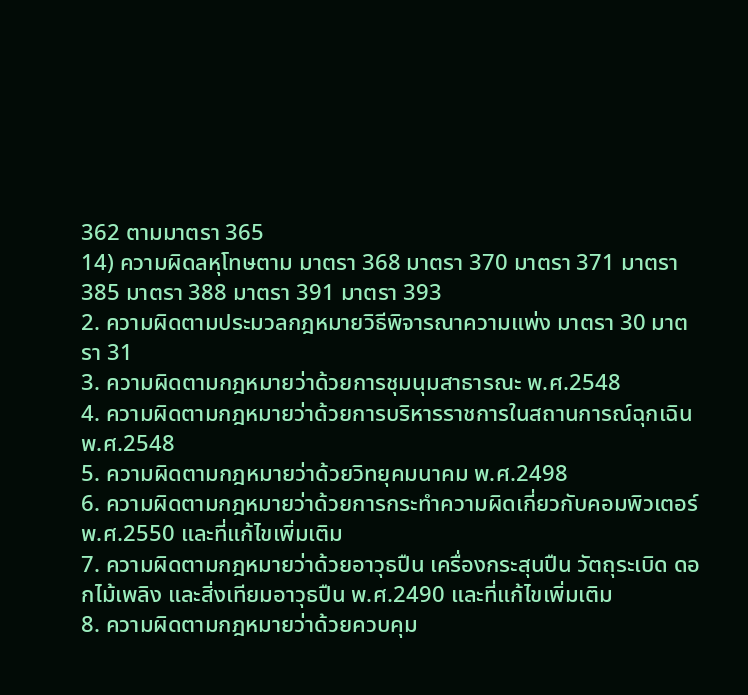362 ตามมาตรา 365
14) ความผิดลหุโทษตาม มาตรา 368 มาตรา 370 มาตรา 371 มาตรา 385 มาตรา 388 มาตรา 391 มาตรา 393
2. ความผิดตามประมวลกฎหมายวิธีพิจารณาความแพ่ง มาตรา 30 มาตรา 31
3. ความผิดตามกฎหมายว่าด้วยการชุมนุมสาธารณะ พ.ศ.2548
4. ความผิดตามกฎหมายว่าด้วยการบริหารราชการในสถานการณ์ฉุกเฉิน พ.ศ.2548
5. ความผิดตามกฎหมายว่าด้วยวิทยุคมนาคม พ.ศ.2498
6. ความผิดตามกฎหมายว่าด้วยการกระทำความผิดเกี่ยวกับคอมพิวเตอร์พ.ศ.2550 และที่แก้ไขเพิ่มเติม
7. ความผิดตามกฎหมายว่าด้วยอาวุธปืน เครื่องกระสุนปืน วัตถุระเบิด ดอกไม้เพลิง และสิ่งเทียมอาวุธปืน พ.ศ.2490 และที่แก้ไขเพิ่มเติม
8. ความผิดตามกฎหมายว่าด้วยควบคุม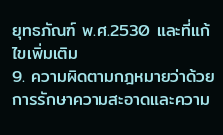ยุทธภัณฑ์ พ.ศ.2530 และที่แก้ไขเพิ่มเติม
9. ความผิดตามกฎหมายว่าด้วยการรักษาความสะอาดและความ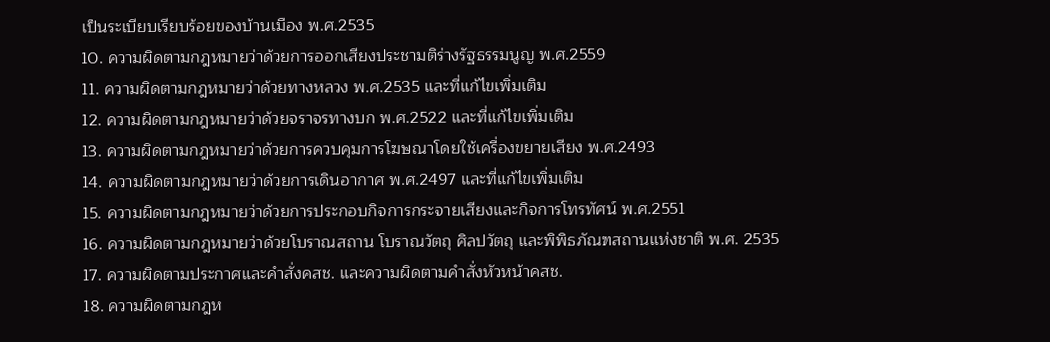เป็นระเบียบเรียบร้อยของบ้านเมือง พ.ศ.2535
10. ความผิดตามกฎหมายว่าด้วยการออกเสียงประชามติร่างรัฐธรรมนูญ พ.ศ.2559
11. ความผิดตามกฎหมายว่าด้วยทางหลวง พ.ศ.2535 และที่แก้ไขเพิ่มเติม
12. ความผิดตามกฎหมายว่าด้วยจราจรทางบก พ.ศ.2522 และที่แก้ไขเพิ่มเติม
13. ความผิดตามกฎหมายว่าด้วยการควบคุมการโฆษณาโดยใช้เครื่องขยายเสียง พ.ศ.2493
14. ความผิดตามกฎหมายว่าด้วยการเดินอากาศ พ.ศ.2497 และที่แก้ไขเพิ่มเติม
15. ความผิดตามกฎหมายว่าด้วยการประกอบกิจการกระจายเสียงและกิจการโทรทัศน์ พ.ศ.2551
16. ความผิดตามกฎหมายว่าด้วยโบราณสถาน โบราณวัตถุ ศิลปวัตถุ และพิพิธภัณฑสถานแห่งชาติ พ.ศ. 2535
17. ความผิดตามประกาศและคำสั่งคสช. และความผิดตามคำสั่งหัวหน้าคสช.
18. ความผิดตามกฎห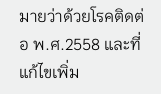มายว่าด้วยโรคติดต่อ พ.ศ.2558 และที่แก้ไขเพิ่ม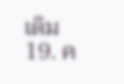เติม
19. ค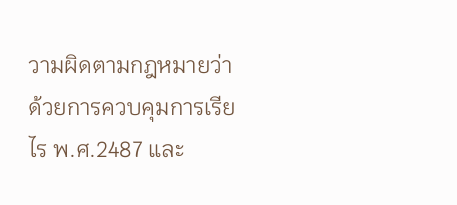วามผิดตามกฎหมายว่าด้วยการควบคุมการเรียไร พ.ศ.2487 และ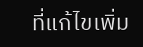ที่แก้ไขเพิ่ม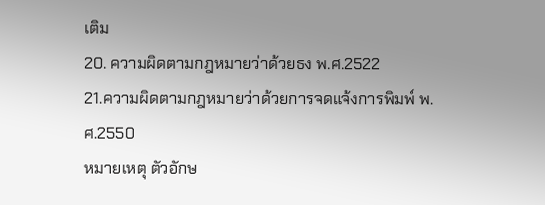เติม
20. ความผิดตามกฎหมายว่าด้วยธง พ.ศ.2522
21.ความผิดตามกฎหมายว่าด้วยการจดแจ้งการพิมพ์ พ.ศ.2550
หมายเหตุ ตัวอักษ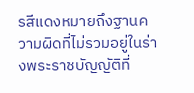รสีแดงหมายถึงฐานความผิดที่ไม่รวมอยู่ในร่างพระราชบัญญัติที่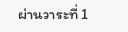ผ่านวาระที่ 1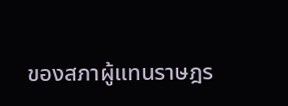ของสภาผู้แทนราษฎร